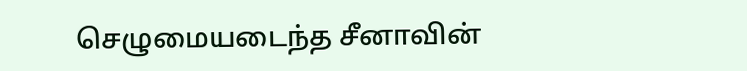செழுமையடைந்த சீனாவின்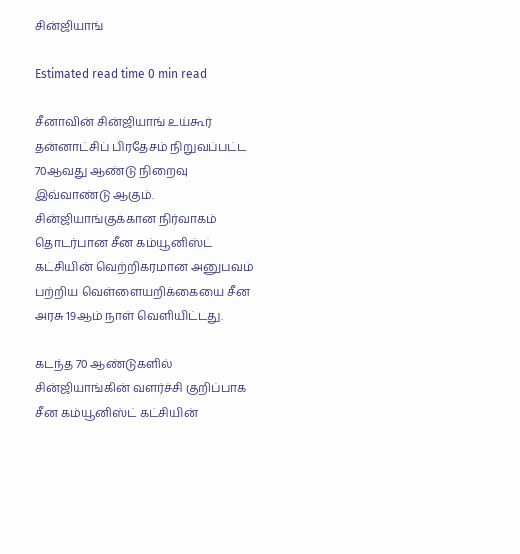சின்ஜியாங்

Estimated read time 0 min read

சீனாவின் சின்ஜியாங் உய்கூர் தன்னாட்சிப் பிரதேசம் நிறுவப்பட்ட 70ஆவது ஆண்டு நிறைவு இவ்வாண்டு ஆகும். சின்ஜியாங்குக்கான நிர்வாகம் தொடர்பான சீன கம்யூனிஸ்ட் கட்சியின் வெற்றிகரமான அனுபவம் பற்றிய வெள்ளையறிக்கையை சீன அரசு 19ஆம் நாள் வெளியிட்டது.

கடந்த 70 ஆண்டுகளில் சின்ஜியாங்கின் வளர்ச்சி குறிப்பாக சீன கம்யூனிஸ்ட் கட்சியின்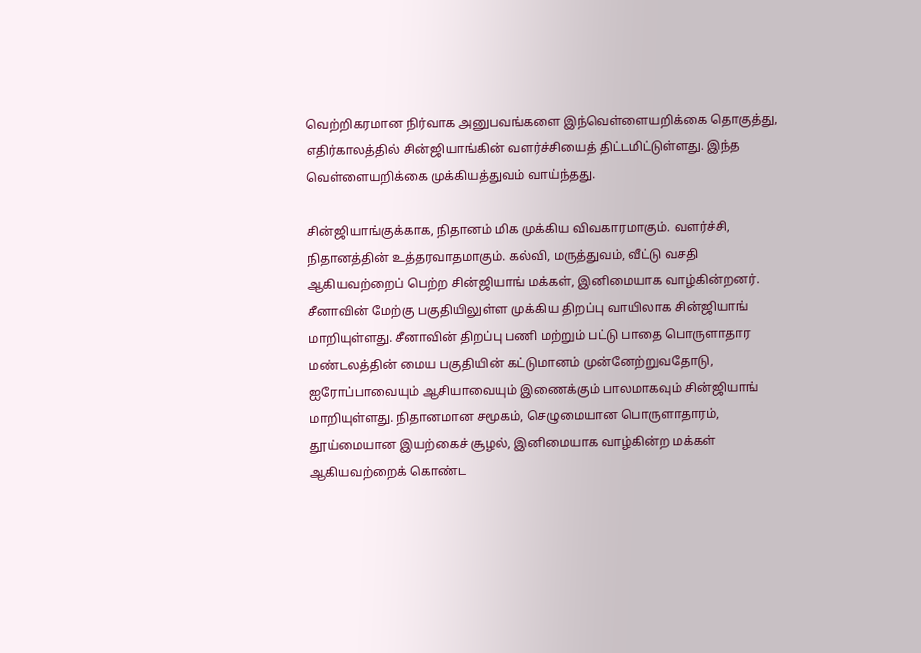வெற்றிகரமான நிர்வாக அனுபவங்களை இந்வெள்ளையறிக்கை தொகுத்து, எதிர்காலத்தில் சின்ஜியாங்கின் வளர்ச்சியைத் திட்டமிட்டுள்ளது. இந்த வெள்ளையறிக்கை முக்கியத்துவம் வாய்ந்தது.

சின்ஜியாங்குக்காக, நிதானம் மிக முக்கிய விவகாரமாகும். வளர்ச்சி, நிதானத்தின் உத்தரவாதமாகும். கல்வி, மருத்துவம், வீட்டு வசதி ஆகியவற்றைப் பெற்ற சின்ஜியாங் மக்கள், இனிமையாக வாழ்கின்றனர். சீனாவின் மேற்கு பகுதியிலுள்ள முக்கிய திறப்பு வாயிலாக சின்ஜியாங் மாறியுள்ளது. சீனாவின் திறப்பு பணி மற்றும் பட்டு பாதை பொருளாதார மண்டலத்தின் மைய பகுதியின் கட்டுமானம் முன்னேற்றுவதோடு, ஐரோப்பாவையும் ஆசியாவையும் இணைக்கும் பாலமாகவும் சின்ஜியாங் மாறியுள்ளது. நிதானமான சமூகம், செழுமையான பொருளாதாரம், தூய்மையான இயற்கைச் சூழல், இனிமையாக வாழ்கின்ற மக்கள் ஆகியவற்றைக் கொண்ட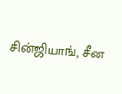சின்ஜியாங், சீன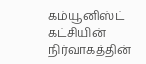கம்யூனிஸ்ட் கட்சியின் நிர்வாகத்தின்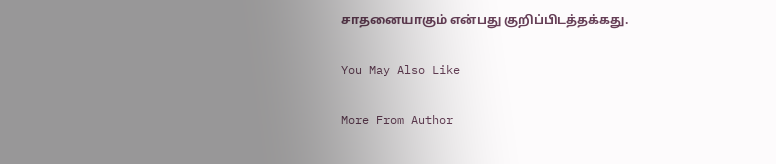சாதனையாகும் என்பது குறிப்பிடத்தக்கது.

You May Also Like

More From Author